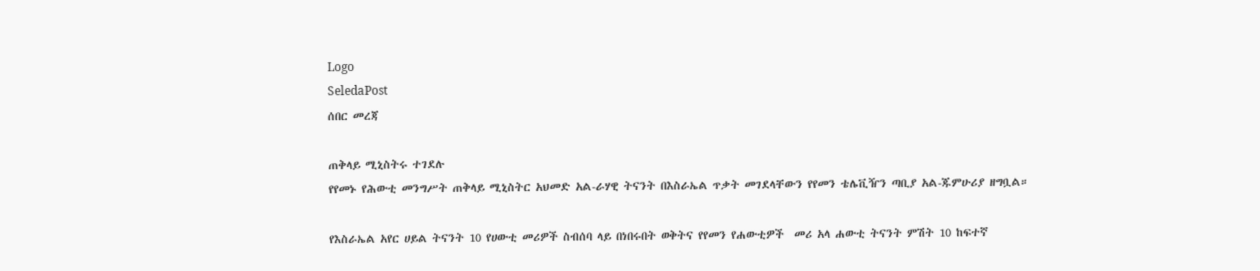Logo
SeledaPost
ሰበር መረጃ

ጠቅላይ ሚኒስትሩ ተገደሉ
የየመኑ የሕውቲ መንግሥት ጠቅላይ ሚኒስትር አህመድ አል-ራሃዊ ትናንት በእስራኤል ጥቃት መገደላቸውን የየመን ቴሌቪዥን ጣቢያ አል-ጁምሁሪያ ዘግቧል።

የእስራኤል አየር ሀይል ትናንት 10 የሀውቲ መሪዎች ስብሰባ ላይ በነበሩበት ወቅትና የየመን የሐውቲዎች  መሪ አላ ሐውቲ ትናንት ምሽት 10 ከፍተኛ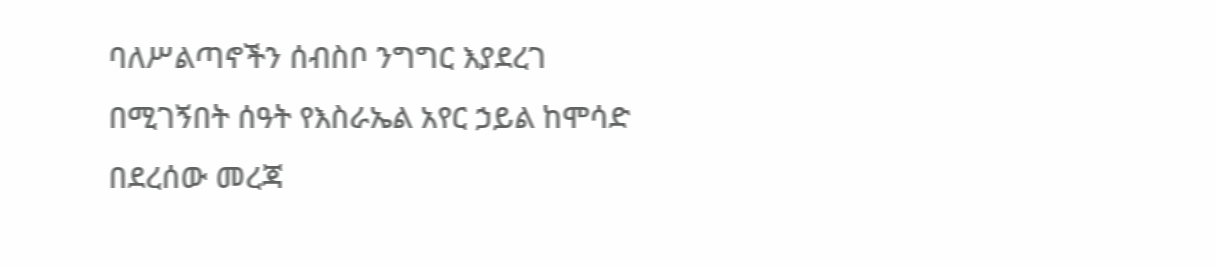ባለሥልጣኖችን ሰብስቦ ንግግር እያደረገ በሚገኝበት ሰዓት የእስራኤል አየር ኃይል ከሞሳድ በደረሰው መረጃ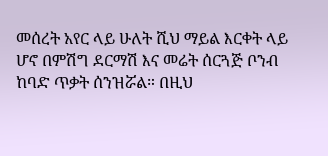መሰረት አየር ላይ ሁለት ሺህ ማይል እርቀት ላይ ሆኖ በምሽግ ደርማሽ እና መሬት ሰርጓጅ ቦንብ ከባድ ጥቃት ሰንዝሯል። በዚህ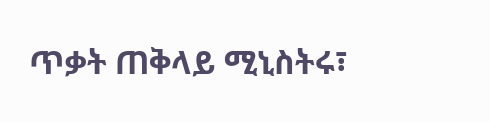ጥቃት ጠቅላይ ሚኒስትሩ፣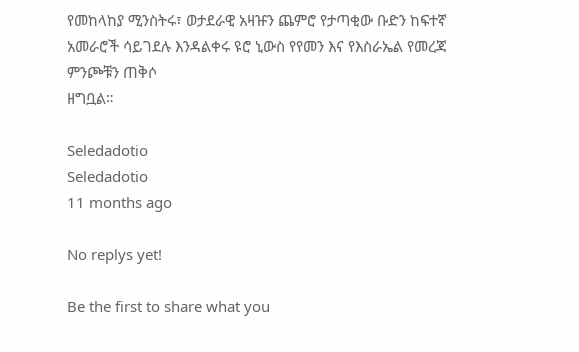የመከላከያ ሚንስትሩ፣ ወታደራዊ አዛዡን ጨምሮ የታጣቂው ቡድን ከፍተኛ አመራሮች ሳይገደሉ እንዳልቀሩ ዩሮ ኒውስ የየመን እና የእስራኤል የመረጃ ምንጮቹን ጠቅሶ
ዘግቧል።

Seledadotio
Seledadotio
11 months ago

No replys yet!

Be the first to share what you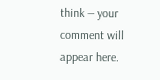think — your comment will appear here.